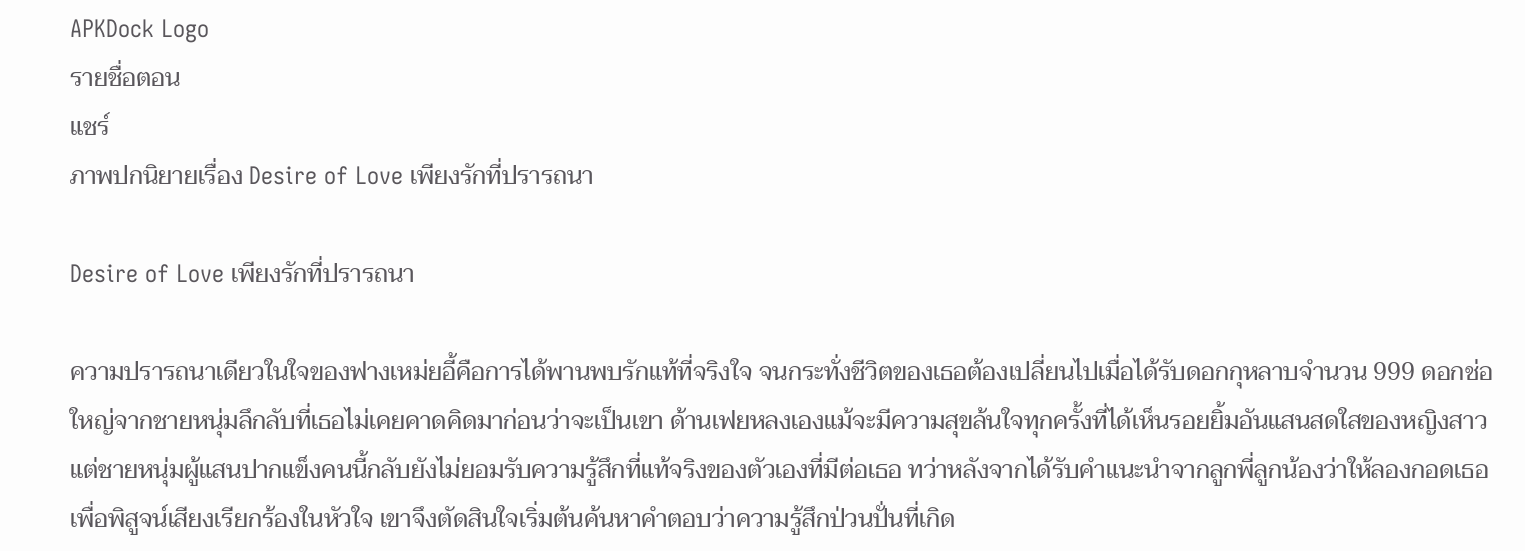APKDock Logo
รายชื่อตอน
แชร์
ภาพปกนิยายเรื่อง Desire of Love เพียงรักที่ปรารถนา

Desire of Love เพียงรักที่ปรารถนา

ความปรารถนาเดียวในใจของฟางเหม่ยอี้คือการได้พานพบรักแท้ที่จริงใจ จนกระทั่งชีวิตของเธอต้องเปลี่ยนไปเมื่อได้รับดอกกุหลาบจำนวน 999 ดอกช่อใหญ่จากชายหนุ่มลึกลับที่เธอไม่เคยคาดคิดมาก่อนว่าจะเป็นเขา ด้านเฟยหลงเองแม้จะมีความสุขล้นใจทุกครั้งที่ได้เห็นรอยยิ้มอันแสนสดใสของหญิงสาว แต่ชายหนุ่มผู้แสนปากแข็งคนนี้กลับยังไม่ยอมรับความรู้สึกที่แท้จริงของตัวเองที่มีต่อเธอ ทว่าหลังจากได้รับคำแนะนำจากลูกพี่ลูกน้องว่าให้ลองกอดเธอเพื่อพิสูจน์เสียงเรียกร้องในหัวใจ เขาจึงตัดสินใจเริ่มต้นค้นหาคำตอบว่าความรู้สึกป่วนปั่นที่เกิด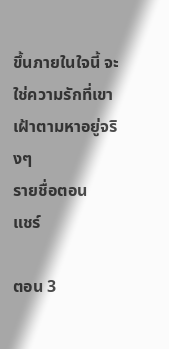ขึ้นภายในใจนี้ จะใช่ความรักที่เขาเฝ้าตามหาอยู่จริงๆ
รายชื่อตอน
แชร์

ตอน 3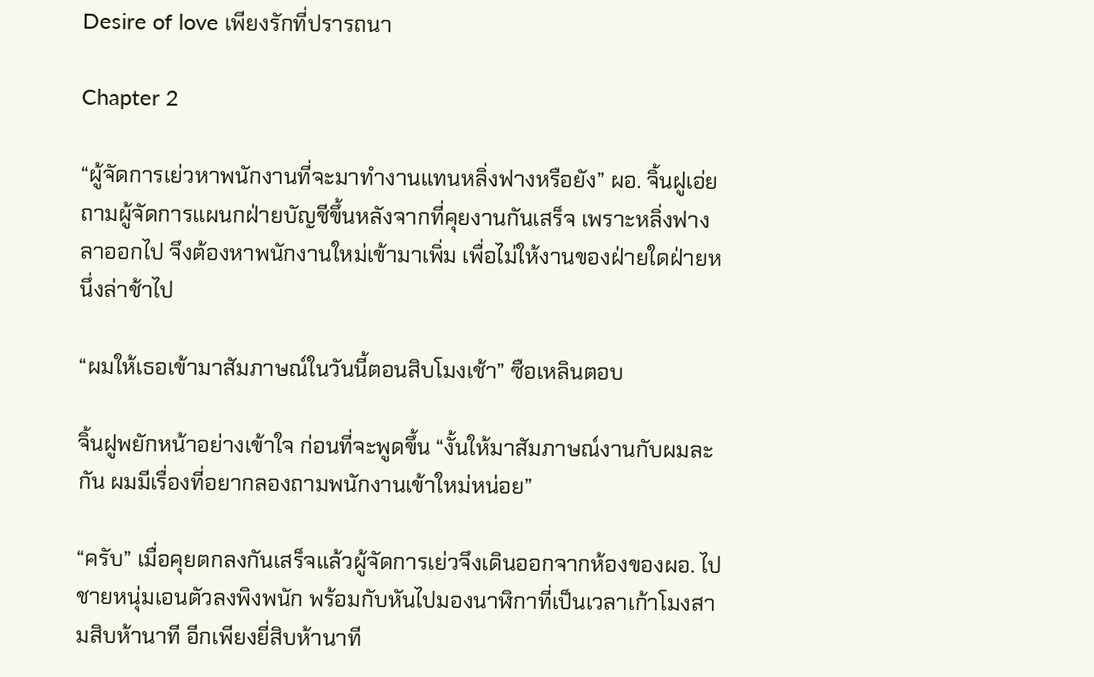Desire of love เพียงรักที่ปรารถนา

Chapter 2

“ผู้จัดการเย่วหาพนักงานที่จะมาทำงานแทนหลิ่งฟางหรือยัง” ผอ. จิ้นฝูเอ่ยถามผู้จัดการแผนกฝ่ายบัญชีขึ้นหลังจากที่คุยงานกันเสร็จ เพราะหลิ่งฟางลาออกไป จึงต้องหาพนักงานใหม่เข้ามาเพิ่ม เพื่อไม่ให้งานของฝ่ายใดฝ่ายหนึ่งล่าช้าไป

“ผมให้เธอเข้ามาสัมภาษณ์ในวันนี้ตอนสิบโมงเช้า” ซือเหลินตอบ

จิ้นฝูพยักหน้าอย่างเข้าใจ ก่อนที่จะพูดขึ้น “งั้นให้มาสัมภาษณ์งานกับผมละกัน ผมมีเรื่องที่อยากลองถามพนักงานเข้าใหม่หน่อย”

“ครับ” เมื่อคุยตกลงกันเสร็จแล้วผู้จัดการเย่วจึงเดินออกจากห้องของผอ. ไป ชายหนุ่มเอนตัวลงพิงพนัก พร้อมกับหันไปมองนาฬิกาที่เป็นเวลาเก้าโมงสามสิบห้านาที อีกเพียงยี่สิบห้านาที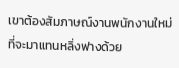เขาต้องสัมภาษณ์งานพนักงานใหม่ที่จะมาแทนหลิ่งฟางด้วย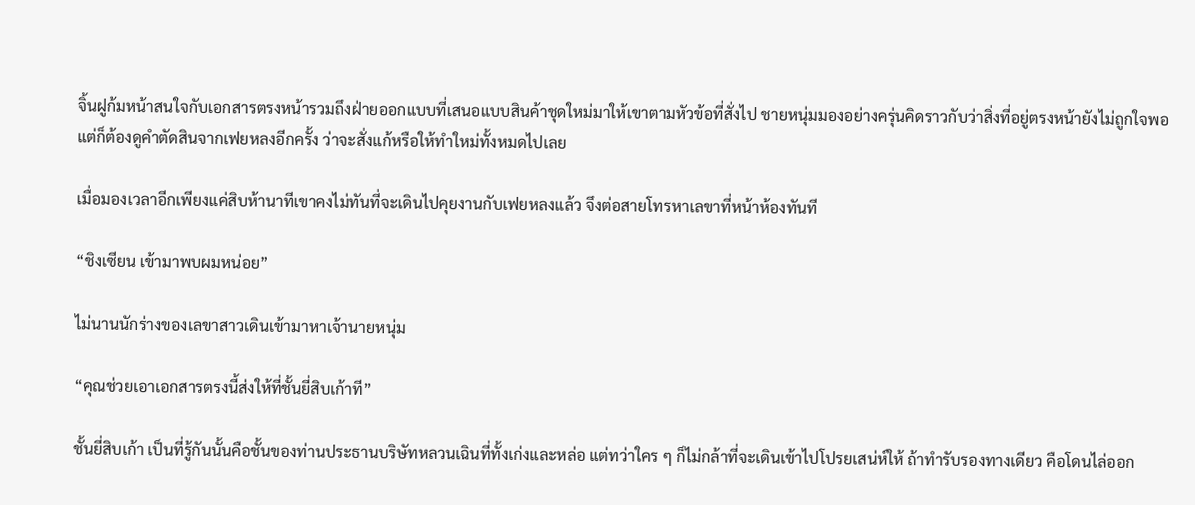จิ้นฝูก้มหน้าสนใจกับเอกสารตรงหน้ารวมถึงฝ่ายออกแบบที่เสนอแบบสินค้าชุดใหม่มาให้เขาตามหัวข้อที่สั่งไป ชายหนุ่มมองอย่างครุ่นคิดราวกับว่าสิ่งที่อยู่ตรงหน้ายังไม่ถูกใจพอ แต่ก็ต้องดูคำตัดสินจากเฟยหลงอีกครั้ง ว่าจะสั่งแก้หรือให้ทำใหม่ทั้งหมดไปเลย

เมื่อมองเวลาอีกเพียงแค่สิบห้านาทีเขาคงไม่ทันที่จะเดินไปคุยงานกับเฟยหลงแล้ว จึงต่อสายโทรหาเลขาที่หน้าห้องทันที

“ชิงเซียน เข้ามาพบผมหน่อย”

ไม่นานนักร่างของเลขาสาวเดินเข้ามาหาเจ้านายหนุ่ม

“คุณช่วยเอาเอกสารตรงนี้ส่งให้ที่ชั้นยี่สิบเก้าที”

ชั้นยี่สิบเก้า เป็นที่รู้กันนั้นคือชั้นของท่านประธานบริษัทหลวนเฉินที่ทั้งเก่งและหล่อ แต่ทว่าใคร ๆ ก็ไม่กล้าที่จะเดินเข้าไปโปรยเสน่ห์ให้ ถ้าทำรับรองทางเดียว คือโดนไล่ออก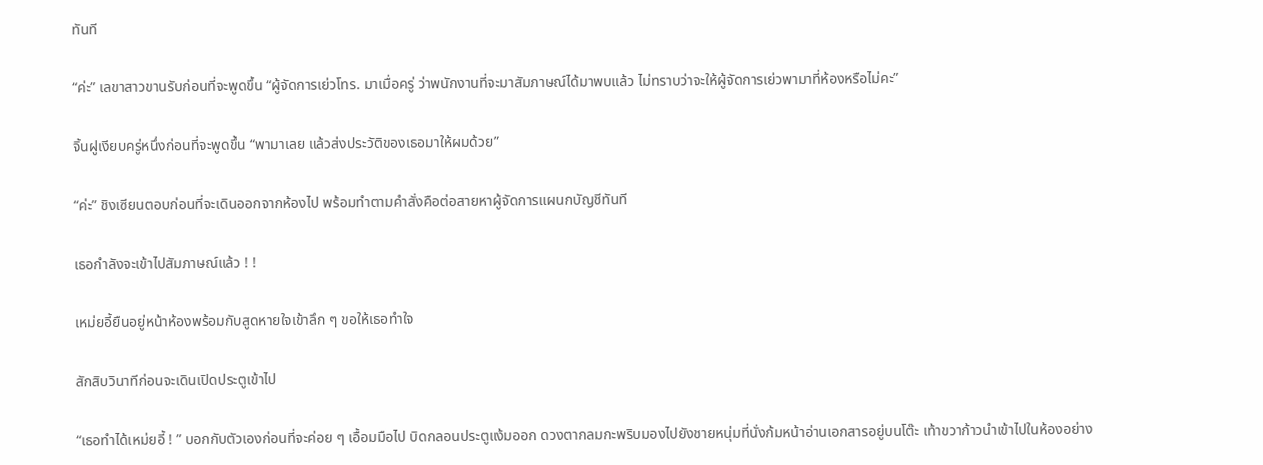ทันที

“ค่ะ” เลขาสาวขานรับก่อนที่จะพูดขึ้น “ผู้จัดการเย่วโทร. มาเมื่อครู่ ว่าพนักงานที่จะมาสัมภาษณ์ได้มาพบแล้ว ไม่ทราบว่าจะให้ผู้จัดการเย่วพามาที่ห้องหรือไม่คะ”

จิ้นฝูเงียบครู่หนึ่งก่อนที่จะพูดขึ้น “พามาเลย แล้วส่งประวัติของเธอมาให้ผมด้วย”

“ค่ะ” ชิงเซียนตอบก่อนที่จะเดินออกจากห้องไป พร้อมทำตามคำสั่งคือต่อสายหาผู้จัดการแผนกบัญชีทันที

เธอกำลังจะเข้าไปสัมภาษณ์แล้ว ! !

เหม่ยอี้ยืนอยู่หน้าห้องพร้อมกับสูดหายใจเข้าลึก ๆ ขอให้เธอทำใจ

สักสิบวินาทีก่อนจะเดินเปิดประตูเข้าไป

“เธอทำได้เหม่ยอี้ ! ” บอกกับตัวเองก่อนที่จะค่อย ๆ เอื้อมมือไป บิดกลอนประตูแง้มออก ดวงตากลมกะพริบมองไปยังชายหนุ่มที่นั่งก้มหน้าอ่านเอกสารอยู่บนโต๊ะ เท้าขวาก้าวนำเข้าไปในห้องอย่าง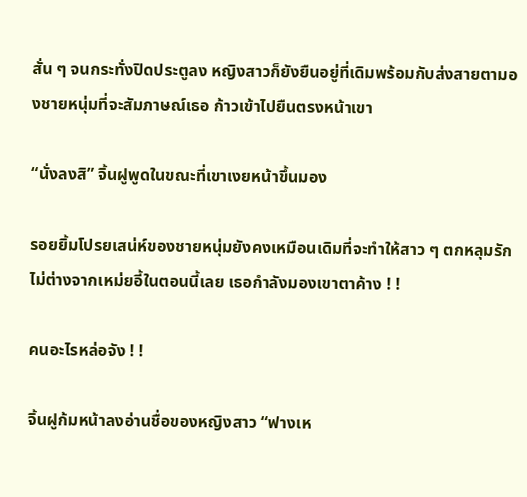สั่น ๆ จนกระทั่งปิดประตูลง หญิงสาวก็ยังยืนอยู่ที่เดิมพร้อมกับส่งสายตามองชายหนุ่มที่จะสัมภาษณ์เธอ ก้าวเข้าไปยืนตรงหน้าเขา

“นั่งลงสิ” จิ้นฝูพูดในขณะที่เขาเงยหน้าขึ้นมอง

รอยยิ้มโปรยเสน่ห์ของชายหนุ่มยังคงเหมือนเดิมที่จะทำให้สาว ๆ ตกหลุมรัก ไม่ต่างจากเหม่ยอี้ในตอนนี้เลย เธอกำลังมองเขาตาค้าง ! !

คนอะไรหล่อจัง ! !

จิ้นฝูก้มหน้าลงอ่านชื่อของหญิงสาว “ฟางเห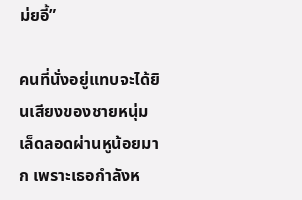ม่ยอี้”

คนที่นั่งอยู่แทบจะได้ยินเสียงของชายหนุ่มเล็ดลอดผ่านหูน้อยมาก เพราะเธอกำลังห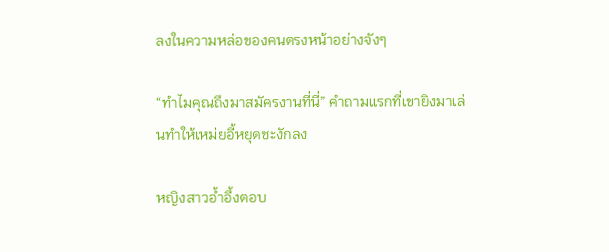ลงในความหล่อของคนตรงหน้าอย่างจังๆ

“ทำไมคุณถึงมาสมัครงานที่นี่” คำถามแรกที่เขายิงมาเล่นทำให้เหม่ยอี้หยุดชะงักลง

หญิงสาวอ้ำอึ้งตอบ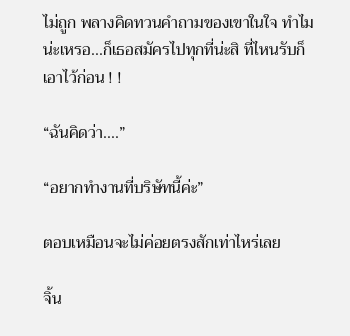ไม่ถูก พลางคิดทวนคำถามของเขาในใจ ทำไมน่ะเหรอ...ก็เธอสมัครไปทุกที่น่ะสิ ที่ไหนรับก็เอาไว้ก่อน ! !

“ฉันคิดว่า....”

“อยากทำงานที่บริษัทนี้ค่ะ”

ตอบเหมือนจะไม่ค่อยตรงสักเท่าไหร่เลย

จิ้น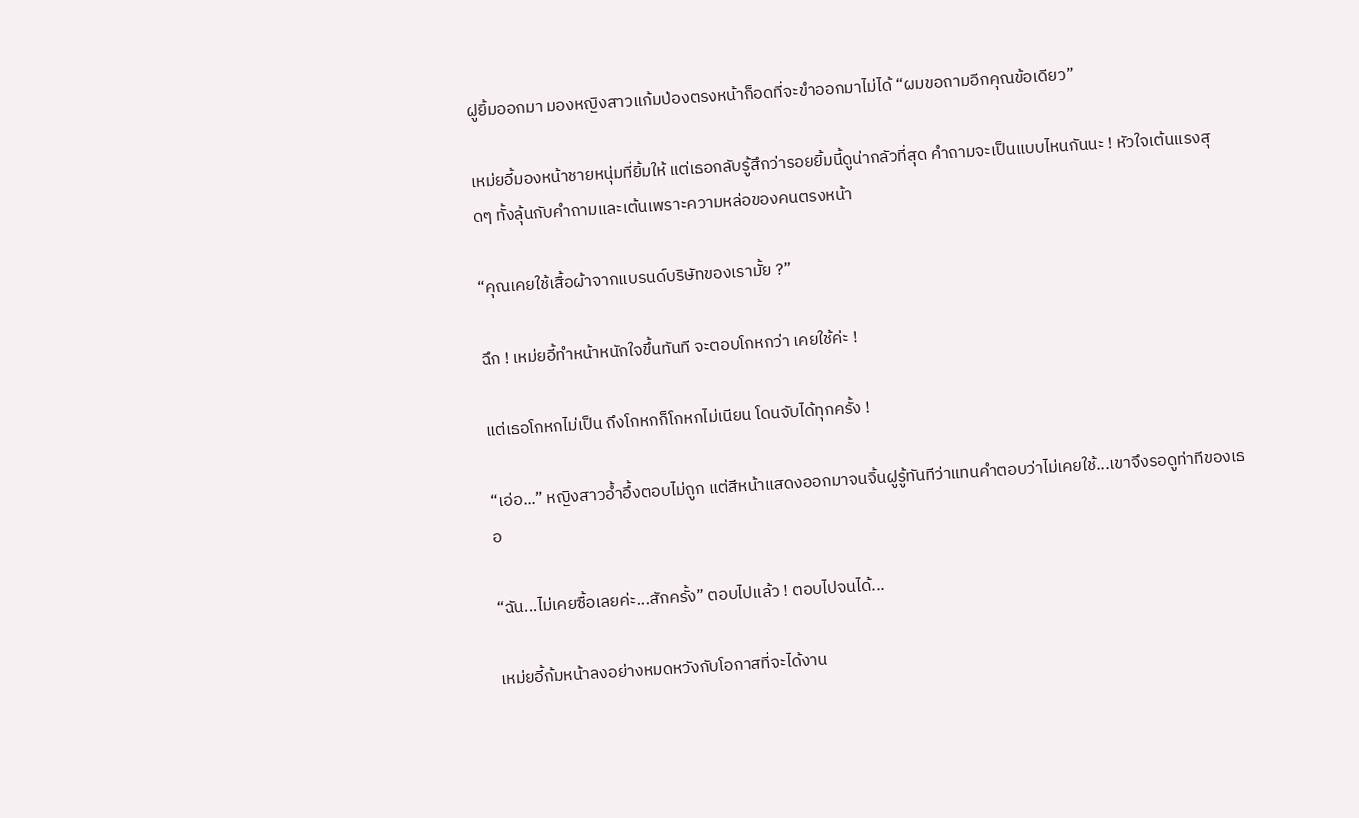ฝูยิ้มออกมา มองหญิงสาวแก้มป่องตรงหน้าก็อดที่จะขำออกมาไม่ได้ “ผมขอถามอีกคุณข้อเดียว”

เหม่ยอี้มองหน้าชายหนุ่มที่ยิ้มให้ แต่เธอกลับรู้สึกว่ารอยยิ้มนี้ดูน่ากลัวที่สุด คำถามจะเป็นแบบไหนกันนะ ! หัวใจเต้นแรงสุดๆ ทั้งลุ้นกับคำถามและเต้นเพราะความหล่อของคนตรงหน้า

“คุณเคยใช้เสื้อผ้าจากแบรนด์บริษัทของเรามั้ย ?”

ฉึก ! เหม่ยอี้ทำหน้าหนักใจขึ้นทันที จะตอบโกหกว่า เคยใช้ค่ะ !

แต่เธอโกหกไม่เป็น ถึงโกหกก็โกหกไม่เนียน โดนจับได้ทุกครั้ง !

“เอ่อ...” หญิงสาวอ้ำอึ้งตอบไม่ถูก แต่สีหน้าแสดงออกมาจนจิ้นฝูรู้ทันทีว่าแทนคำตอบว่าไม่เคยใช้...เขาจึงรอดูท่าทีของเธอ

“ฉัน...ไม่เคยซื้อเลยค่ะ...สักครั้ง” ตอบไปแล้ว ! ตอบไปจนได้...

เหม่ยอี้ก้มหน้าลงอย่างหมดหวังกับโอกาสที่จะได้งาน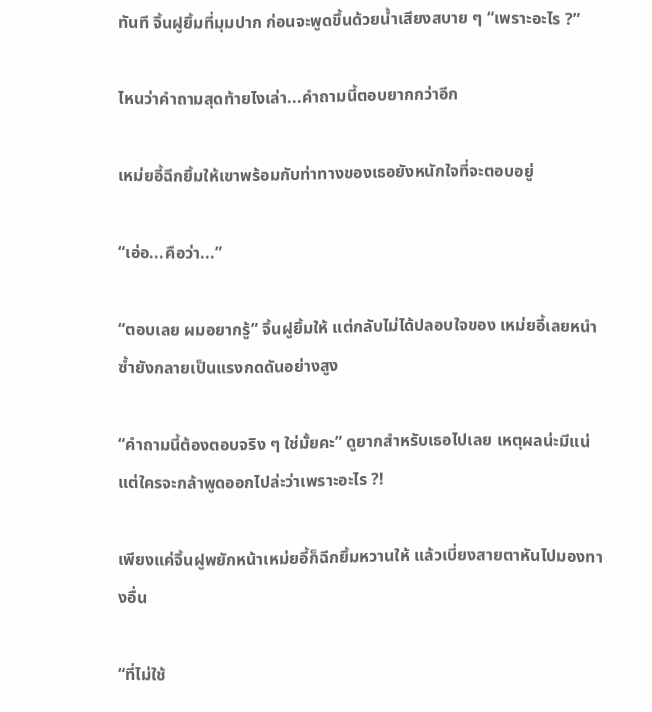ทันที จิ้นฝูยิ้มที่มุมปาก ก่อนจะพูดขึ้นด้วยน้ำเสียงสบาย ๆ “เพราะอะไร ?”

ไหนว่าคำถามสุดท้ายไงเล่า...คำถามนี้ตอบยากกว่าอีก

เหม่ยอี้ฉีกยิ้มให้เขาพร้อมกับท่าทางของเธอยังหนักใจที่จะตอบอยู่

“เอ่อ...คือว่า...”

“ตอบเลย ผมอยากรู้” จิ้นฝูยิ้มให้ แต่กลับไม่ได้ปลอบใจของ เหม่ยอี้เลยหนำซ้ำยังกลายเป็นแรงกดดันอย่างสูง

“คำถามนี้ต้องตอบจริง ๆ ใช่มั้ยคะ” ดูยากสำหรับเธอไปเลย เหตุผลน่ะมีแน่ แต่ใครจะกล้าพูดออกไปล่ะว่าเพราะอะไร ?!

เพียงแค่จิ้นฝูพยักหน้าเหม่ยอี้ก็ฉีกยิ้มหวานให้ แล้วเบี่ยงสายตาหันไปมองทางอื่น

“ที่ไม่ใช้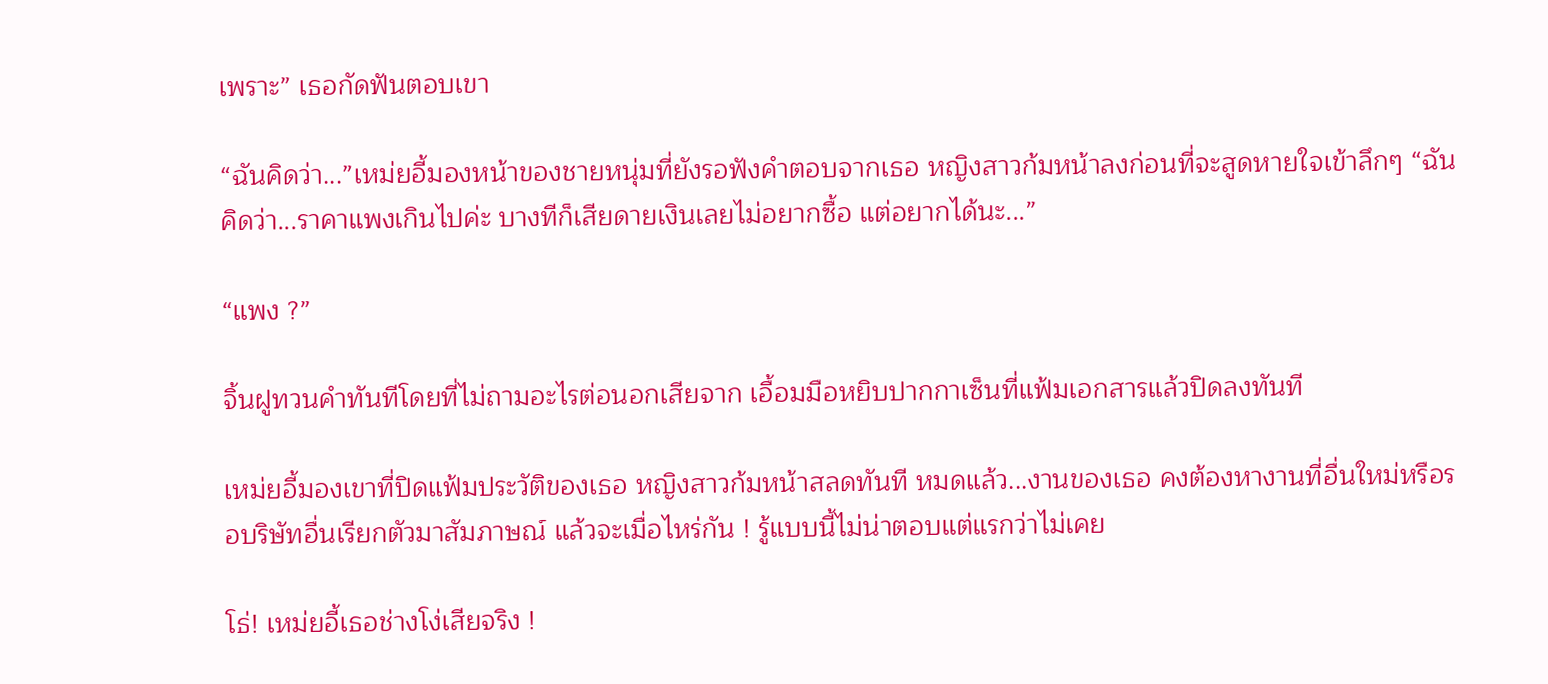เพราะ” เธอกัดฟันตอบเขา

“ฉันคิดว่า...”เหม่ยอี้มองหน้าของชายหนุ่มที่ยังรอฟังคำตอบจากเธอ หญิงสาวก้มหน้าลงก่อนที่จะสูดหายใจเข้าลึกๆ “ฉันคิดว่า...ราคาแพงเกินไปค่ะ บางทีก็เสียดายเงินเลยไม่อยากซื้อ แต่อยากได้นะ...”

“แพง ?”

จิ้นฝูทวนคำทันทีโดยที่ไม่ถามอะไรต่อนอกเสียจาก เอื้อมมือหยิบปากกาเซ็นที่แฟ้มเอกสารแล้วปิดลงทันที

เหม่ยอี้มองเขาที่ปิดแฟ้มประวัติของเธอ หญิงสาวก้มหน้าสลดทันที หมดแล้ว...งานของเธอ คงต้องหางานที่อื่นใหม่หรือรอบริษัทอื่นเรียกตัวมาสัมภาษณ์ แล้วจะเมื่อไหร่กัน ! รู้แบบนี้ไม่น่าตอบแต่แรกว่าไม่เคย

โธ่! เหม่ยอี้เธอช่างโง่เสียจริง !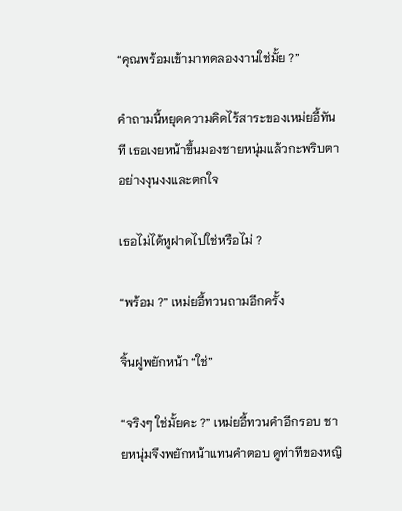“คุณพร้อมเข้ามาทดลองงานใช่มั้ย ?”

คำถามนี้หยุดความคิดไร้สาระของเหม่ยอี้ทันที เธอเงยหน้าขึ้นมองชายหนุ่มแล้วกะพริบตาอย่างงุนงงและตกใจ

เธอไม่ได้หูฝาดไปใช่หรือไม่ ?

“พร้อม ?” เหม่ยอี้ทวนถามอีกครั้ง

จิ้นฝูพยักหน้า “ใช่”

“จริงๆ ใช่มั้ยคะ ?” เหม่ยอี้ทวนคำอีกรอบ ชายหนุ่มจึงพยักหน้าแทนคำตอบ ดูท่าทีของหญิ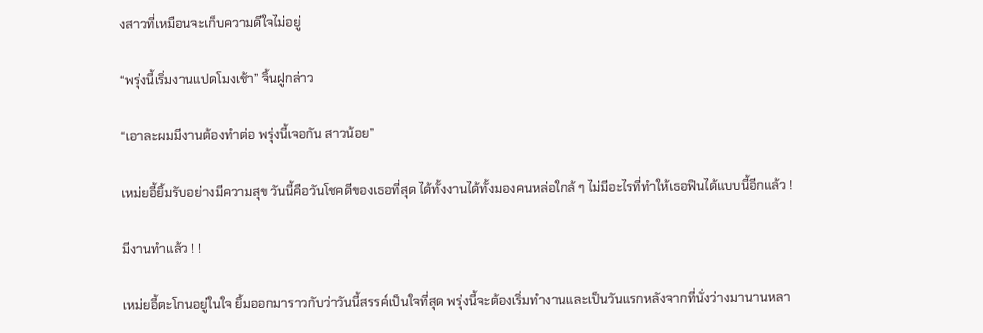งสาวที่เหมือนจะเก็บความดีใจไม่อยู่

“พรุ่งนี้เริ่มงานแปดโมงเช้า” จิ้นฝูกล่าว

“เอาละผมมีงานต้องทำต่อ พรุ่งนี้เจอกัน สาวน้อย”

เหม่ยอี้ยิ้มรับอย่างมีความสุข วันนี้คือวันโชคดีของเธอที่สุด ได้ทั้งงานได้ทั้งมองคนหล่อใกล้ ๆ ไม่มีอะไรที่ทำให้เธอฟินได้แบบนี้อีกแล้ว !

มีงานทำแล้ว ! !

เหม่ยอี้ตะโกนอยู่ในใจ ยิ้มออกมาราวกับว่าวันนี้สรรค์เป็นใจที่สุด พรุ่งนี้จะต้องเริ่มทำงานและเป็นวันแรกหลังจากที่นั่งว่างมานานหลา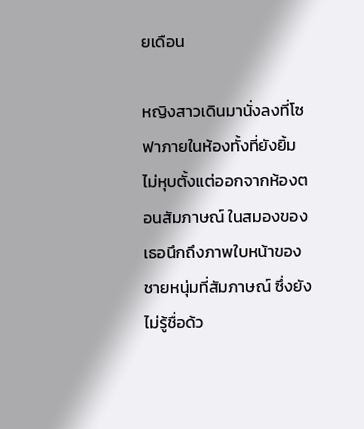ยเดือน

หญิงสาวเดินมานั่งลงที่โซฟาภายในห้องทั้งที่ยังยิ้มไม่หุบตั้งแต่ออกจากห้องตอนสัมภาษณ์ ในสมองของเธอนึกถึงภาพใบหน้าของชายหนุ่มที่สัมภาษณ์ ซึ่งยังไม่รู้ชื่อด้ว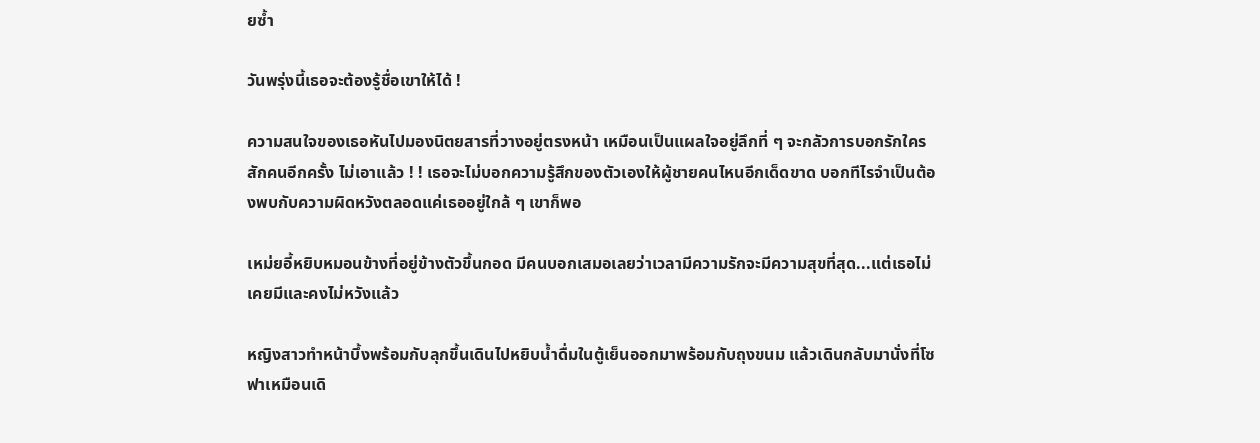ยซ้ำ

วันพรุ่งนี้เธอจะต้องรู้ชื่อเขาให้ได้ !

ความสนใจของเธอหันไปมองนิตยสารที่วางอยู่ตรงหน้า เหมือนเป็นแผลใจอยู่ลึกที่ ๆ จะกลัวการบอกรักใครสักคนอีกครั้ง ไม่เอาแล้ว ! ! เธอจะไม่บอกความรู้สึกของตัวเองให้ผู้ชายคนไหนอีกเด็ดขาด บอกทีไรจำเป็นต้องพบกับความผิดหวังตลอดแค่เธออยู่ใกล้ ๆ เขาก็พอ

เหม่ยอี้หยิบหมอนข้างที่อยู่ข้างตัวขึ้นกอด มีคนบอกเสมอเลยว่าเวลามีความรักจะมีความสุขที่สุด...แต่เธอไม่เคยมีและคงไม่หวังแล้ว

หญิงสาวทำหน้าบึ้งพร้อมกับลุกขึ้นเดินไปหยิบน้ำดื่มในตู้เย็นออกมาพร้อมกับถุงขนม แล้วเดินกลับมานั่งที่โซฟาเหมือนเดิ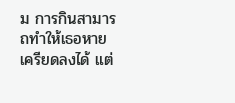ม การกินสามารถทำให้เธอหายเครียดลงได้ แต่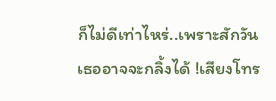ก็ไม่ดีเท่าไหร่..เพราะสักวันเธออาจจะกลิ้งได้ !เสียงโทร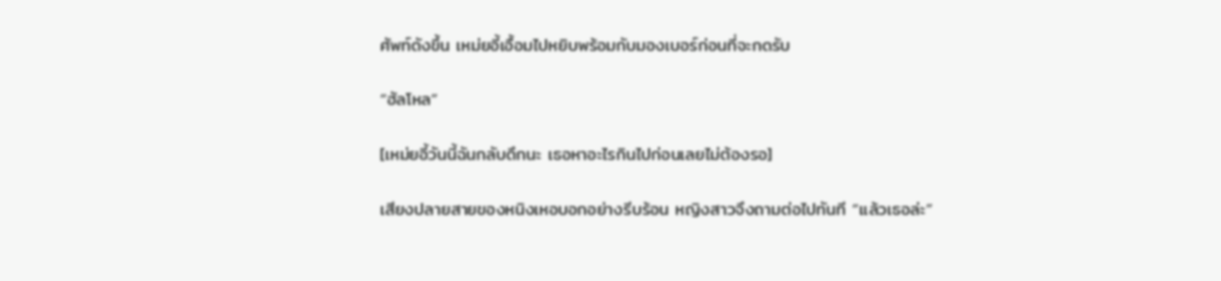ศัพท์ดังขึ้น เหม่ยอี้เอื้อมไปหยิบพร้อมกับมองเบอร์ก่อนที่จะกดรับ

“ฮัลโหล”

[เหม่ยอี้วันนี้ฉันกลับดึกนะ เธอหาอะไรกินไปก่อนเลยไม่ต้องรอ]

เสียงปลายสายของหนิงเหอบอกอย่างรีบร้อน หญิงสาวจึงถามต่อไปทันที “แล้วเธอล่ะ”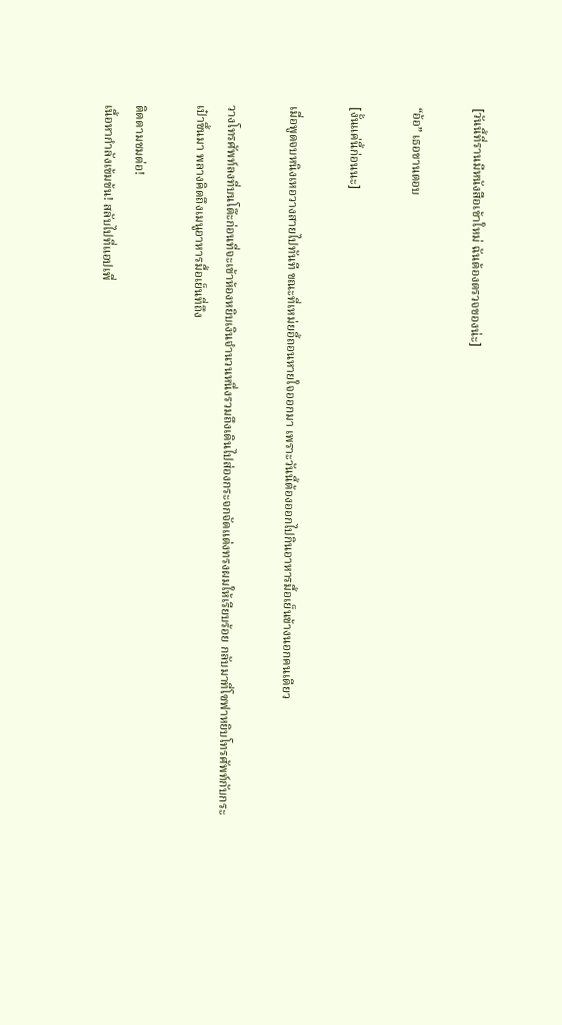[วันนี้ที่รานมีหนังสือเข้าใหม่ ฉันต้องตรวจของน่ะ]

“อ้อ” เธอขานตอบ

[งั้นแค่นี้ก่อนนะ]

เมื่อพูดจบหนิงเหอวางสายไปทันที ขณะที่เหม่ยอี้ถอนหายใจออกมา เพราะวันนี้ต้องออกไปกินอาหารมื้อเย็นข้างนอกคนเดียว

วางโทรศัพท์ลงที่บนโต๊ะก่อนที่จะเข้าห้องหยิบเงินจำนวนหนึ่งรวมถึงเดินไปส่องกระจกจัดแต่งทรงผมให้เรียบร้อย กลับมาที่โซฟาหยิบโทรศัพท์กับกระเป๋าขึ้นมา พลางคิดถึงเมนูอาหารมื้อเย็นที่ถึง

ติดตามชมต่อ!
เนื้อหากำลังเข้มข้น! สลับไปที่แอปเพื่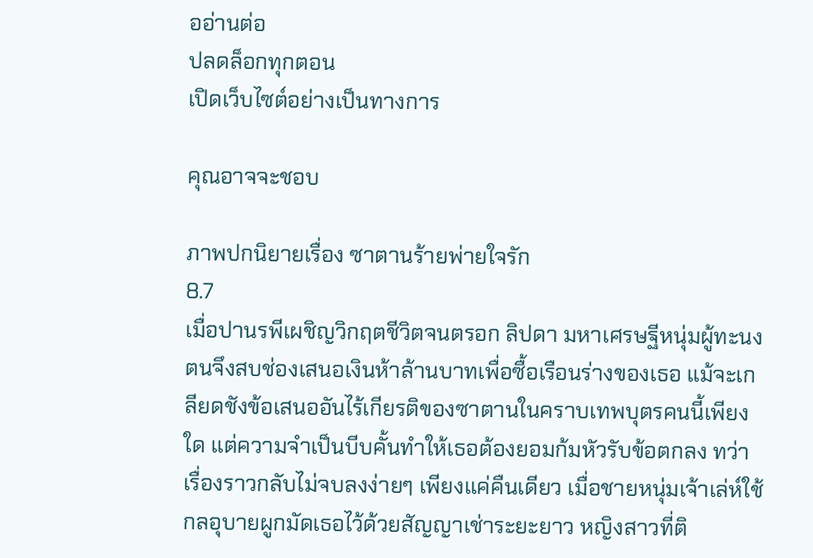ออ่านต่อ
ปลดล็อกทุกตอน
เปิดเว็บไซต์อย่างเป็นทางการ

คุณอาจจะชอบ

ภาพปกนิยายเรื่อง ซาตานร้ายพ่ายใจรัก
8.7
เมื่อปานรพีเผชิญวิกฤตชีวิตจนตรอก ลิปดา มหาเศรษฐีหนุ่มผู้ทะนงตนจึงสบช่องเสนอเงินห้าล้านบาทเพื่อซื้อเรือนร่างของเธอ แม้จะเกลียดชังข้อเสนออันไร้เกียรติของซาตานในคราบเทพบุตรคนนี้เพียงใด แต่ความจำเป็นบีบคั้นทำให้เธอต้องยอมก้มหัวรับข้อตกลง ทว่าเรื่องราวกลับไม่จบลงง่ายๆ เพียงแค่คืนเดียว เมื่อชายหนุ่มเจ้าเล่ห์ใช้กลอุบายผูกมัดเธอไว้ด้วยสัญญาเช่าระยะยาว หญิงสาวที่ติ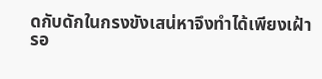ดกับดักในกรงขังเสน่หาจึงทำได้เพียงเฝ้ารอ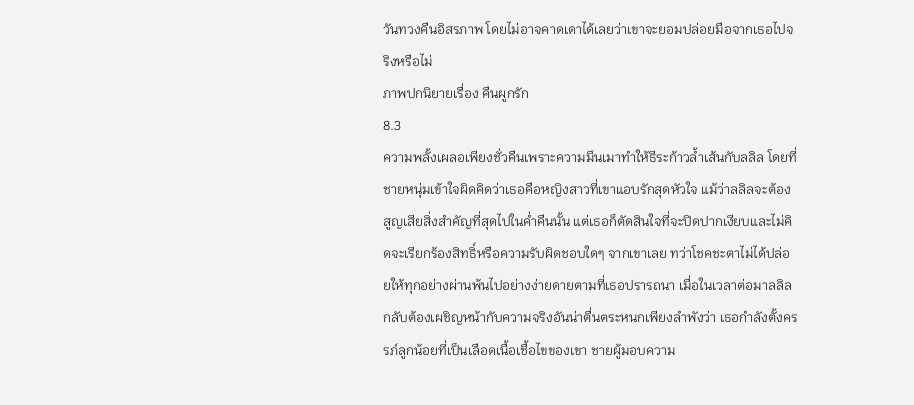วันทวงคืนอิสรภาพ โดยไม่อาจคาดเดาได้เลยว่าเขาจะยอมปล่อยมือจากเธอไปจริงหรือไม่
ภาพปกนิยายเรื่อง คืนผูกรัก
8.3
ความพลั้งเผลอเพียงชั่วคืนเพราะความมึนเมาทำให้ธีระก้าวล้ำเส้นกับลลิล โดยที่ชายหนุ่มเข้าใจผิดคิดว่าเธอคือหญิงสาวที่เขาแอบรักสุดหัวใจ แม้ว่าลลิลจะต้องสูญเสียสิ่งสำคัญที่สุดไปในค่ำคืนนั้น แต่เธอก็ตัดสินใจที่จะปิดปากเงียบและไม่คิดจะเรียกร้องสิทธิ์หรือความรับผิดชอบใดๆ จากเขาเลย ทว่าโชคชะตาไม่ได้ปล่อยให้ทุกอย่างผ่านพ้นไปอย่างง่ายดายตามที่เธอปรารถนา เมื่อในเวลาต่อมาลลิลกลับต้องเผชิญหน้ากับความจริงอันน่าตื่นตระหนกเพียงลำพังว่า เธอกำลังตั้งครรภ์ลูกน้อยที่เป็นเลือดเนื้อเชื้อไขของเขา ชายผู้มอบความ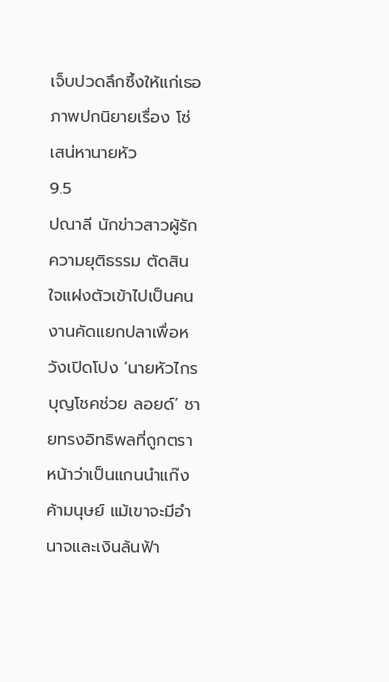เจ็บปวดลึกซึ้งให้แก่เธอ
ภาพปกนิยายเรื่อง โซ่เสน่หานายหัว
9.5
ปณาลี นักข่าวสาวผู้รักความยุติธรรม ตัดสินใจแฝงตัวเข้าไปเป็นคนงานคัดแยกปลาเพื่อหวังเปิดโปง ‘นายหัวไกร บุญโชคช่วย ลอยด์’ ชายทรงอิทธิพลที่ถูกตราหน้าว่าเป็นแกนนำแก๊งค้ามนุษย์ แม้เขาจะมีอำนาจและเงินล้นฟ้า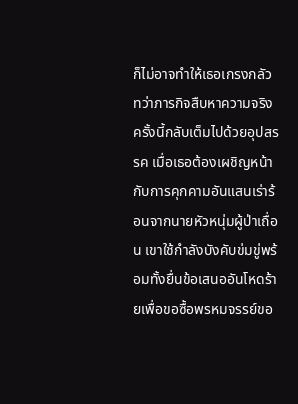ก็ไม่อาจทำให้เธอเกรงกลัว ทว่าภารกิจสืบหาความจริงครั้งนี้กลับเต็มไปด้วยอุปสรรค เมื่อเธอต้องเผชิญหน้ากับการคุกคามอันแสนเร่าร้อนจากนายหัวหนุ่มผู้ป่าเถื่อน เขาใช้กำลังบังคับข่มขู่พร้อมทั้งยื่นข้อเสนออันโหดร้ายเพื่อขอซื้อพรหมจรรย์ขอ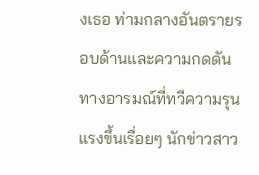งเธอ ท่ามกลางอันตรายรอบด้านและความกดดันทางอารมณ์ที่ทวีความรุนแรงขึ้นเรื่อยๆ นักข่าวสาว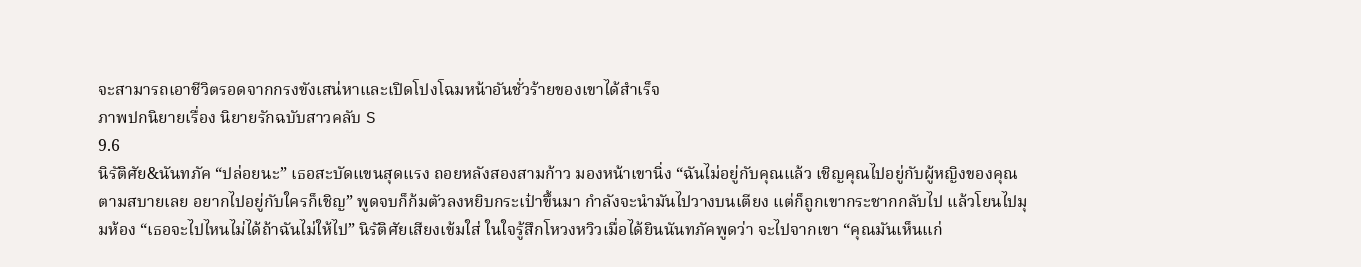จะสามารถเอาชีวิตรอดจากกรงขังเสน่หาและเปิดโปงโฉมหน้าอันชั่วร้ายของเขาได้สำเร็จ
ภาพปกนิยายเรื่อง นิยายรักฉบับสาวคลับ S
9.6
นิรัติศัย&นันทภัค “ปล่อยนะ” เธอสะบัดแขนสุดแรง ถอยหลังสองสามก้าว มองหน้าเขานิ่ง “ฉันไม่อยู่กับคุณแล้ว เชิญคุณไปอยู่กับผู้หญิงของคุณตามสบายเลย อยากไปอยู่กับใครก็เชิญ” พูดจบก็ก้มตัวลงหยิบกระเป๋าขึ้นมา กำลังจะนำมันไปวางบนเตียง แต่ก็ถูกเขากระชากกลับไป แล้วโยนไปมุมห้อง “เธอจะไปไหนไม่ได้ถ้าฉันไม่ให้ไป” นิรัติศัยเสียงเข้มใส่ ในใจรู้สึกโหวงหวิวเมื่อได้ยินนันทภัคพูดว่า จะไปจากเขา “คุณมันเห็นแก่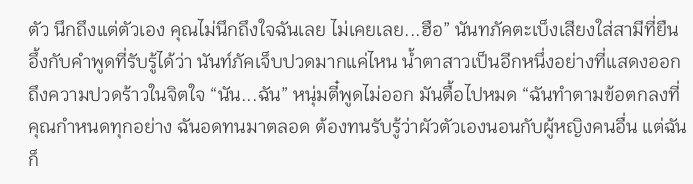ตัว นึกถึงแต่ตัวเอง คุณไม่นึกถึงใจฉันเลย ไม่เคยเลย...ฮือ” นันทภัคตะเบ็งเสียงใส่สามีที่ยืนอึ้งกับคำพูดที่รับรู้ได้ว่า นันท์ภัคเจ็บปวดมากแค่ไหน น้ำตาสาวเป็นอีกหนึ่งอย่างที่แสดงออกถึงความปวดร้าวในจิตใจ “นัน...ฉัน” หนุ่มตี๋พูดไม่ออก มันตื้อไปหมด “ฉันทำตามข้อตกลงที่คุณกำหนดทุกอย่าง ฉันอดทนมาตลอด ต้องทนรับรู้ว่าผัวตัวเองนอนกับผู้หญิงคนอื่น แต่ฉันก็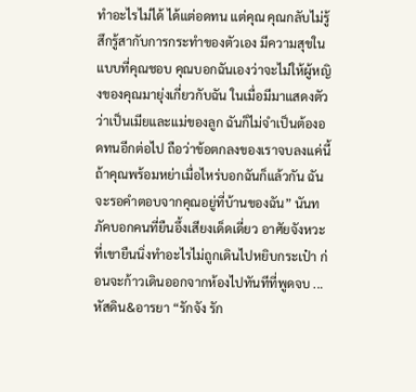ทำอะไรไม่ได้ ได้แต่อดทน แต่คุณ คุณกลับไม่รู้สึกรู้สากับการกระทำของตัวเอง มีความสุขในแบบที่คุณชอบ คุณบอกฉันเองว่าจะไม่ให้ผู้หญิงของคุณมายุ่งเกี่ยวกับฉัน ในเมื่อมีมาแสดงตัวว่าเป็นเมียและแม่ของลูก ฉันก็ไม่จำเป็นต้องอดทนอีกต่อไป ถือว่าข้อตกลงของเราจบลงแค่นี้ ถ้าคุณพร้อมหย่าเมื่อไหร่บอกฉันก็แล้วกัน ฉันจะรอคำตอบจากคุณอยู่ที่บ้านของฉัน” นันทภัคบอกคนที่ยืนอึ้งเสียงเด็ดเดี่ยว อาศัยจังหวะที่เขายืนนิ่งทำอะไรไม่ถูกเดินไปหยิบกระเป๋า ก่อนจะก้าวเดินออกจากห้องไปทันทีที่พูดจบ ... หัสดิน&อารยา “รักจัง รัก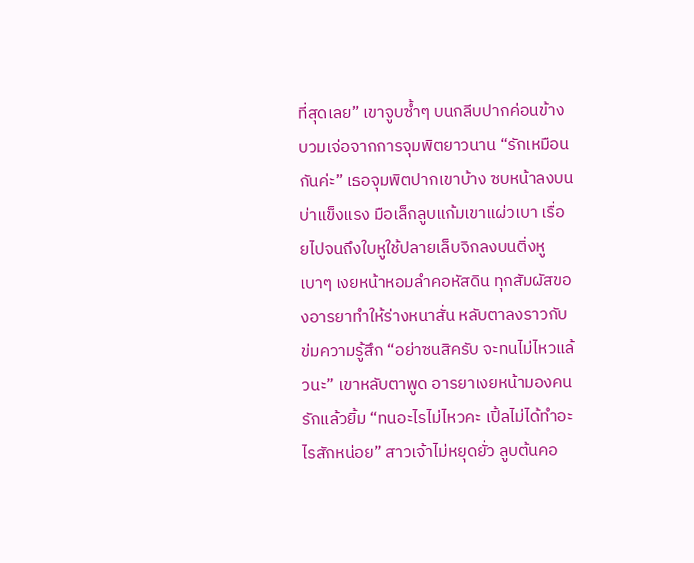ที่สุดเลย” เขาจูบซ้ำๆ บนกลีบปากค่อนข้างบวมเจ่อจากการจุมพิตยาวนาน “รักเหมือนกันค่ะ” เธอจุมพิตปากเขาบ้าง ซบหน้าลงบนบ่าแข็งแรง มือเล็กลูบแก้มเขาแผ่วเบา เรื่อยไปจนถึงใบหูใช้ปลายเล็บจิกลงบนติ่งหูเบาๆ เงยหน้าหอมลำคอหัสดิน ทุกสัมผัสของอารยาทำให้ร่างหนาสั่น หลับตาลงราวกับข่มความรู้สึก “อย่าซนสิครับ จะทนไม่ไหวแล้วนะ” เขาหลับตาพูด อารยาเงยหน้ามองคนรักแล้วยิ้ม “ทนอะไรไม่ไหวคะ เปิ้ลไม่ได้ทำอะไรสักหน่อย” สาวเจ้าไม่หยุดยั่ว ลูบต้นคอ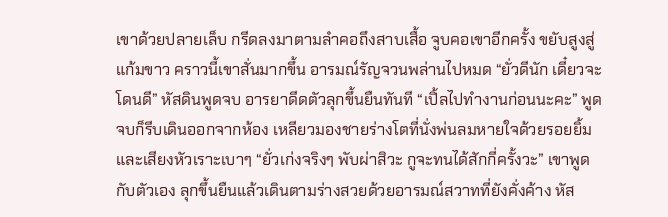เขาด้วยปลายเล็บ กรีดลงมาตามลำคอถึงสาบเสื้อ จูบคอเขาอีกครั้ง ขยับสูงสู่แก้มขาว คราวนี้เขาสั่นมากขึ้น อารมณ์รัญจวนพล่านไปหมด “ยั่วดีนัก เดี๋ยวจะโดนดี” หัสดินพูดจบ อารยาดีดตัวลุกขึ้นยืนทันที “เปิ้ลไปทำงานก่อนนะคะ” พูดจบก็รีบเดินออกจากห้อง เหลียวมองชายร่างโตที่นั่งพ่นลมหายใจด้วยรอยยิ้มและเสียงหัวเราะเบาๆ “ยั่วเก่งจริงๆ พับผ่าสิวะ กูจะทนได้สักกี่ครั้งวะ” เขาพูดกับตัวเอง ลุกขึ้นยืนแล้วเดินตามร่างสวยด้วยอารมณ์สวาทที่ยังคั่งค้าง หัส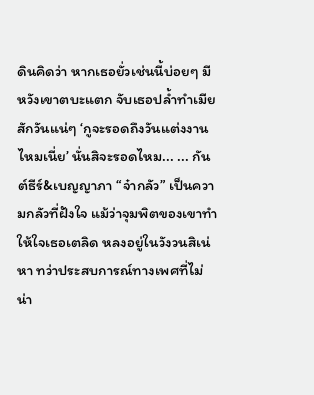ดินคิดว่า หากเธอยั่วเช่นนี้บ่อยๆ มีหวังเขาตบะแตก จับเธอปล้ำทำเมียสักวันแน่ๆ ‘กูจะรอดถึงวันแต่งงานไหมเนี่ย’ นั่นสิจะรอดไหม... ... กันต์ธีร์&เบญญาภา “จ๋ากลัว” เป็นความกลัวที่ฝังใจ แม้ว่าจุมพิตของเขาทำให้ใจเธอเตลิด หลงอยู่ในวังวนสิเน่หา ทว่าประสบการณ์ทางเพศที่ไม่น่า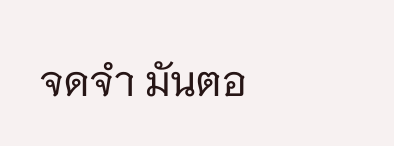จดจำ มันตอ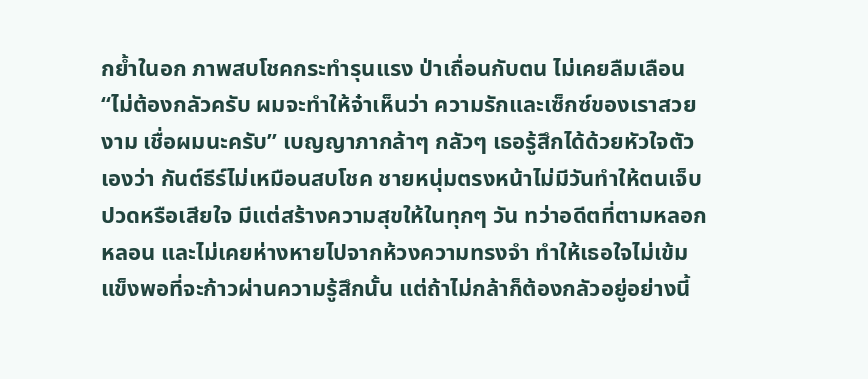กย้ำในอก ภาพสบโชคกระทำรุนแรง ป่าเถื่อนกับตน ไม่เคยลืมเลือน “ไม่ต้องกลัวครับ ผมจะทำให้จ๋าเห็นว่า ความรักและเซ็กซ์ของเราสวยงาม เชื่อผมนะครับ” เบญญาภากล้าๆ กลัวๆ เธอรู้สึกได้ด้วยหัวใจตัวเองว่า กันต์ธีร์ไม่เหมือนสบโชค ชายหนุ่มตรงหน้าไม่มีวันทำให้ตนเจ็บปวดหรือเสียใจ มีแต่สร้างความสุขให้ในทุกๆ วัน ทว่าอดีตที่ตามหลอกหลอน และไม่เคยห่างหายไปจากห้วงความทรงจำ ทำให้เธอใจไม่เข้มแข็งพอที่จะก้าวผ่านความรู้สึกนั้น แต่ถ้าไม่กล้าก็ต้องกลัวอยู่อย่างนี้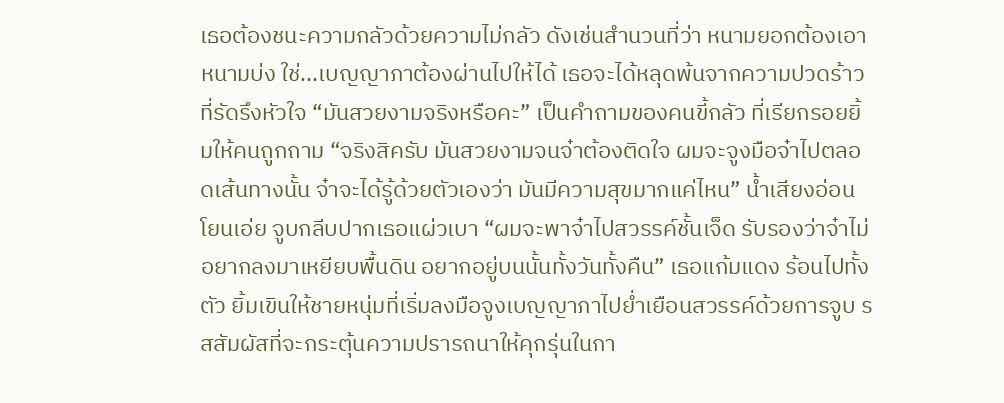เธอต้องชนะความกลัวด้วยความไม่กลัว ดังเช่นสำนวนที่ว่า หนามยอกต้องเอาหนามบ่ง ใช่...เบญญาภาต้องผ่านไปให้ได้ เธอจะได้หลุดพ้นจากความปวดร้าวที่รัดรึงหัวใจ “มันสวยงามจริงหรือคะ” เป็นคำถามของคนขี้กลัว ที่เรียกรอยยิ้มให้คนถูกถาม “จริงสิครับ มันสวยงามจนจ๋าต้องติดใจ ผมจะจูงมือจ๋าไปตลอดเส้นทางนั้น จ๋าจะได้รู้ด้วยตัวเองว่า มันมีความสุขมากแค่ไหน” น้ำเสียงอ่อนโยนเอ่ย จูบกลีบปากเธอแผ่วเบา “ผมจะพาจ๋าไปสวรรค์ชั้นเจ็ด รับรองว่าจ๋าไม่อยากลงมาเหยียบพื้นดิน อยากอยู่บนนั้นทั้งวันทั้งคืน” เธอแก้มแดง ร้อนไปทั้งตัว ยิ้มเขินให้ชายหนุ่มที่เริ่มลงมือจูงเบญญาภาไปย่ำเยือนสวรรค์ด้วยการจูบ รสสัมผัสที่จะกระตุ้นความปรารถนาให้คุกรุ่นในกา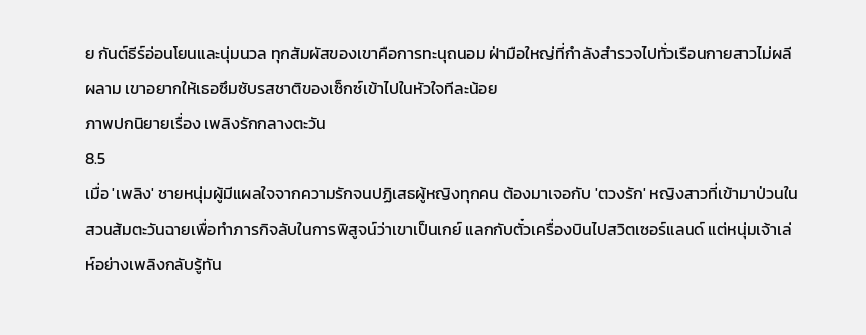ย กันต์ธีร์อ่อนโยนและนุ่มนวล ทุกสัมผัสของเขาคือการทะนุถนอม ฝ่ามือใหญ่ที่กำลังสำรวจไปทั่วเรือนกายสาวไม่ผลีผลาม เขาอยากให้เธอซึมซับรสชาติของเซ็กซ์เข้าไปในหัวใจทีละน้อย
ภาพปกนิยายเรื่อง เพลิงรักกลางตะวัน
8.5
เมื่อ 'เพลิง' ชายหนุ่มผู้มีแผลใจจากความรักจนปฏิเสธผู้หญิงทุกคน ต้องมาเจอกับ 'ตวงรัก' หญิงสาวที่เข้ามาป่วนในสวนส้มตะวันฉายเพื่อทำภารกิจลับในการพิสูจน์ว่าเขาเป็นเกย์ แลกกับตั๋วเครื่องบินไปสวิตเซอร์แลนด์ แต่หนุ่มเจ้าเล่ห์อย่างเพลิงกลับรู้ทัน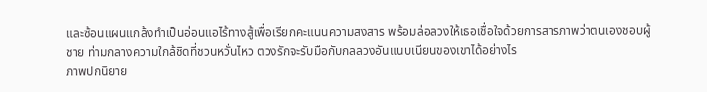และซ้อนแผนแกล้งทำเป็นอ่อนแอไร้ทางสู้เพื่อเรียกคะแนนความสงสาร พร้อมล่อลวงให้เธอเชื่อใจด้วยการสารภาพว่าตนเองชอบผู้ชาย ท่ามกลางความใกล้ชิดที่ชวนหวั่นไหว ตวงรักจะรับมือกับกลลวงอันแนบเนียนของเขาได้อย่างไร
ภาพปกนิยาย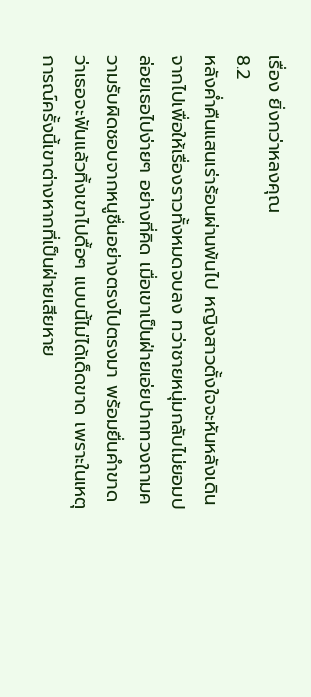เรื่อง ยิ่งกว่าหลงคุณ
8.2
หลังค่ำคืนแสนเร่าร้อนผ่านพ้นไป หญิงสาวตั้งใจจะหันหลังเดินจากไปเพื่อให้เรื่องราวทั้งหมดจบลง ทว่าชายหนุ่มกลับไม่ยอมปล่อยเธอไปง่ายๆ อย่างที่คิด เมื่อเขาเป็นฝ่ายเอ่ยปากทวงถามความรับผิดชอบจากหนูชื่นอย่างตรงไปตรงมา พร้อมยื่นคำขาดว่าเธอจะฟันแล้วทิ้งเขาไปดื้อๆ แบบนี้ไม่ได้เด็ดขาด เพราะในเหตุการณ์ครั้งนี้เขาต่างหากที่เป็นฝ่ายเสียหาย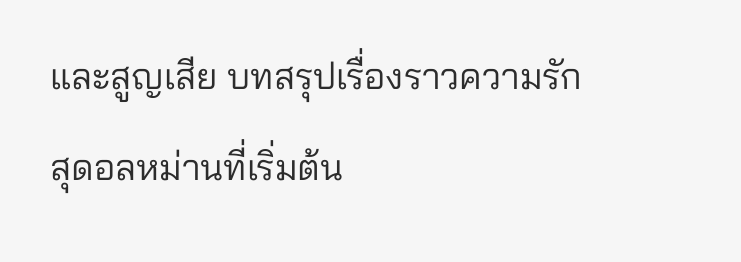และสูญเสีย บทสรุปเรื่องราวความรักสุดอลหม่านที่เริ่มต้น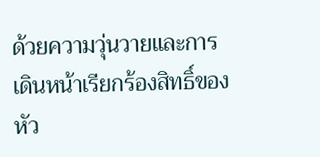ด้วยความวุ่นวายและการเดินหน้าเรียกร้องสิทธิ์ของหัว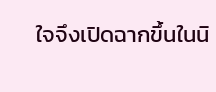ใจจึงเปิดฉากขึ้นในนิ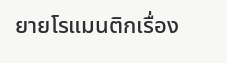ยายโรแมนติกเรื่อง